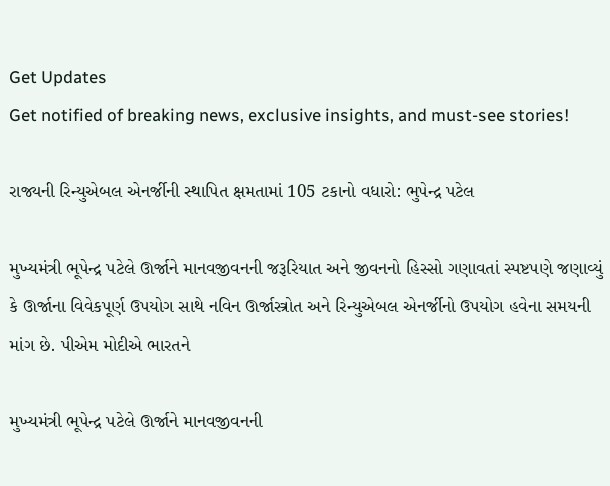Get Updates
Get notified of breaking news, exclusive insights, and must-see stories!

રાજ્યની રિન્યુએબલ એનર્જીની સ્થાપિત ક્ષમતામાં 105 ટકાનો વધારો: ભુપેન્દ્ર પટેલ

મુખ્યમંત્રી ભૂપેન્દ્ર પટેલે ઊર્જાને માનવજીવનની જરૂરિયાત અને જીવનનો હિસ્સો ગણાવતાં સ્પષ્ટપણે જણાવ્યું કે ઊર્જાના વિવેકપૂર્ણ ઉપયોગ સાથે નવિન ઊર્જાસ્ત્રોત અને રિન્યુએબલ એનર્જીનો ઉપયોગ હવેના સમયની માંગ છે. પીએમ મોદીએ ભારતને

મુખ્યમંત્રી ભૂપેન્દ્ર પટેલે ઊર્જાને માનવજીવનની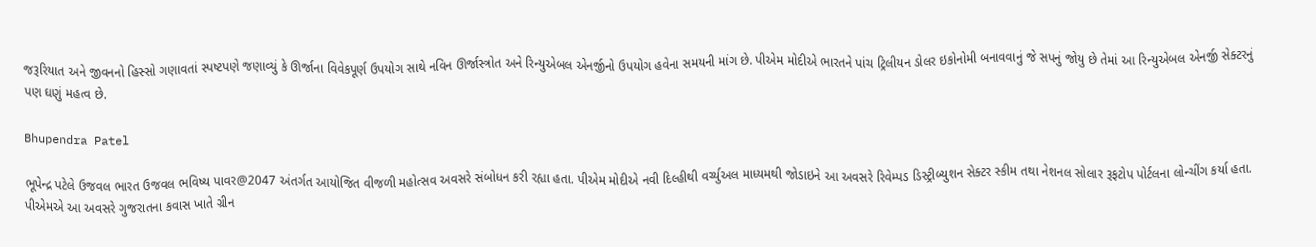જરૂરિયાત અને જીવનનો હિસ્સો ગણાવતાં સ્પષ્ટપણે જણાવ્યું કે ઊર્જાના વિવેકપૂર્ણ ઉપયોગ સાથે નવિન ઊર્જાસ્ત્રોત અને રિન્યુએબલ એનર્જીનો ઉપયોગ હવેના સમયની માંગ છે. પીએમ મોદીએ ભારતને પાંચ ટ્રિલીયન ડોલર ઇકોનોમી બનાવવાનું જે સપનું જોયુ છે તેમાં આ રિન્યુએબલ એનર્જી સેક્ટરનું પણ ઘણું મહત્વ છે.

Bhupendra Patel

ભૂપેન્દ્ર પટેલે ઉજવલ ભારત ઉજવલ ભવિષ્ય પાવર@2047 અંતર્ગત આયોજિત વીજળી મહોત્સવ અવસરે સંબોધન કરી રહ્યા હતા. પીએમ મોદીએ નવી દિલ્હીથી વર્ચ્યુઅલ માધ્યમથી જોડાઇને આ અવસરે રિવેમ્પડ ડિસ્ટ્રીબ્યુશન સેક્ટર સ્કીમ તથા નેશનલ સોલાર રૂફટોપ પોર્ટલના લોન્ચીંગ કર્યા હતા. પીએમએ આ અવસરે ગુજરાતના કવાસ ખાતે ગ્રીન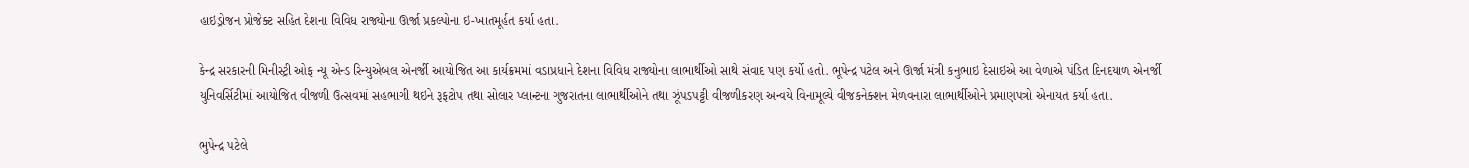હાઇડ્રોજન પ્રોજેક્ટ સહિત દેશના વિવિધ રાજ્યોના ઊર્જા પ્રકલ્પોના ઇ-ખાતમૂર્હત કર્યા હતા.

કેન્દ્ર સરકારની મિનીસ્ટ્રી ઓફ ન્યૂ એન્ડ રિન્યુએબલ એનર્જી આયોજિત આ કાર્યક્રમમાં વડાપ્રધાને દેશના વિવિધ રાજ્યોના લાભાર્થીઓ સાથે સંવાદ પણ કર્યો હતો. ભૂપેન્દ્ર પટેલ અને ઊર્જા મંત્રી કનુભાઇ દેસાઇએ આ વેળાએ પંડિત દિનદયાળ એનર્જી યુનિવર્સિટીમાં આયોજિત વીજળી ઉત્સવમાં સહભાગી થઇને રૂફટોપ તથા સોલાર પ્લાન્ટના ગુજરાતના લાભાર્થીઓને તથા ઝૂંપડપટ્ટી વીજળીકરણ અન્વયે વિનામૂલ્યે વીજકનેક્શન મેળવનારા લાભાર્થીઓને પ્રમાણપત્રો એનાયત કર્યા હતા.

ભુપેન્દ્ર પટેલે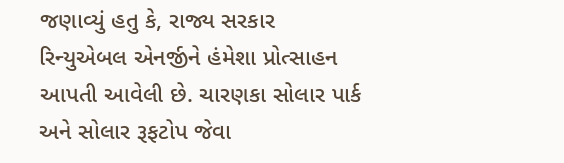જણાવ્યું હતુ કે, રાજ્ય સરકાર રિન્યુએબલ એનર્જીને હંમેશા પ્રોત્સાહન આપતી આવેલી છે. ચારણકા સોલાર પાર્ક અને સોલાર રૂફટોપ જેવા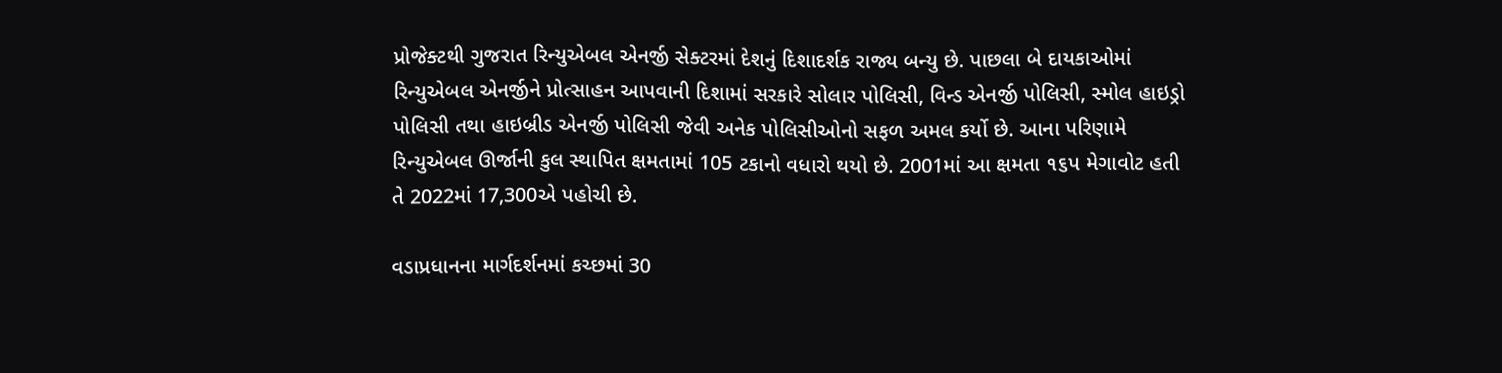પ્રોજેક્ટથી ગુજરાત રિન્યુએબલ એનર્જી સેક્ટરમાં દેશનું દિશાદર્શક રાજ્ય બન્યુ છે. પાછલા બે દાયકાઓમાં રિન્યુએબલ એનર્જીને પ્રોત્સાહન આપવાની દિશામાં સરકારે સોલાર પોલિસી, વિન્ડ એનર્જી પોલિસી, સ્મોલ હાઇડ્રો પોલિસી તથા હાઇબ્રીડ એનર્જી પોલિસી જેવી અનેક પોલિસીઓનો સફળ અમલ કર્યો છે. આના પરિણામે રિન્યુએબલ ઊર્જાની કુલ સ્થાપિત ક્ષમતામાં 105 ટકાનો વધારો થયો છે. 2001માં આ ક્ષમતા ૧૬પ મેગાવોટ હતી તે 2022માં 17,300એ પહોચી છે.

વડાપ્રધાનના માર્ગદર્શનમાં કચ્છમાં 30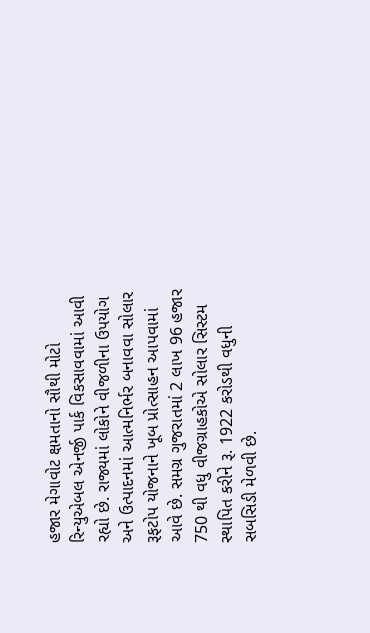હજાર મેગાવોટ ક્ષમતાનો સૌથી મોટો રિન્યુએબલ એનર્જી પાર્ક વિકસાવવામાં આવી રહ્યો છે. રાજ્યમાં લોકોને વીજળીના ઉપયોગ અને ઉત્પાદનમાં આત્મનિર્ભર બનાવવા સોલાર રૂફટોપ યોજનાને ખૂબ પ્રોત્સાહન આપવામાં આવે છે. સમગ્ર ગુજરાતમાં 2 લાખ 96 હજાર 750 થી વધુ વીજગ્રાહકોએ સોલાર સિસ્ટમ સ્થાપિત કરીને રૂ. 1922 કરોડથી વધુની સબસિડી મેળવી છે.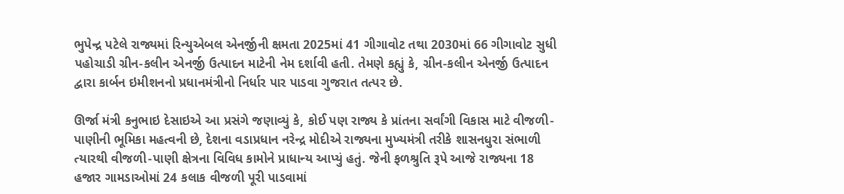ભુપેન્દ્ર પટેલે રાજ્યમાં રિન્યુએબલ એનર્જીની ક્ષમતા 2025માં 41 ગીગાવોટ તથા 2030માં 66 ગીગાવોટ સુધી પહોચાડી ગ્રીન-કલીન એનર્જી ઉત્પાદન માટેની નેમ દર્શાવી હતી. તેમણે કહ્યું કે, ગ્રીન-કલીન એનર્જી ઉત્પાદન દ્વારા કાર્બન ઇમીશનનો પ્રધાનમંત્રીનો નિર્ધાર પાર પાડવા ગુજરાત તત્પર છે.

ઊર્જા મંત્રી કનુભાઇ દેસાઇએ આ પ્રસંગે જણાવ્યું કે, કોઈ પણ રાજ્ય કે પ્રાંતના સર્વાંગી વિકાસ માટે વીજળી-પાણીની ભૂમિકા મહત્વની છે, દેશના વડાપ્રધાન નરેન્દ્ર મોદીએ રાજ્યના મુખ્યમંત્રી તરીકે શાસનધુરા સંભાળી ત્યારથી વીજળી-પાણી ક્ષેત્રના વિવિધ કામોને પ્રાધાન્ય આપ્યું હતું. જેની ફળશ્રુતિ રૂપે આજે રાજ્યના 18 હજાર ગામડાઓમાં 24 કલાક વીજળી પૂરી પાડવામાં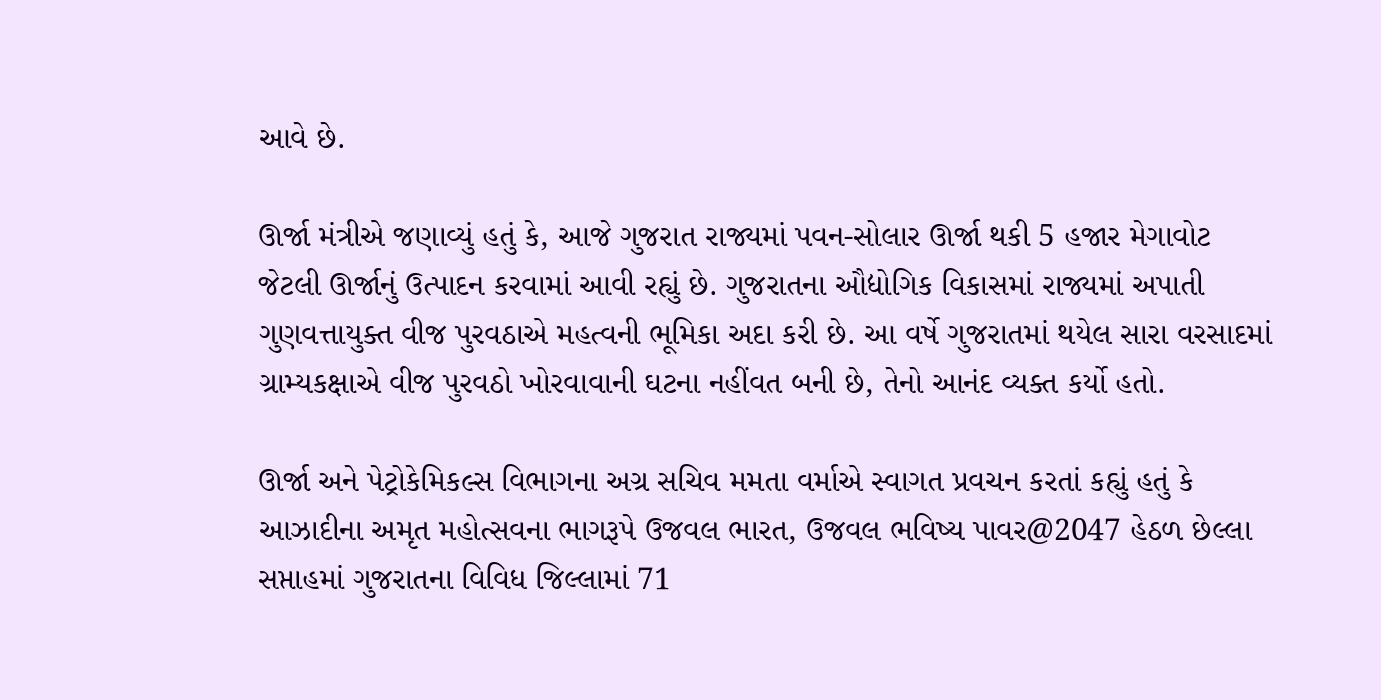આવે છે.

ઊર્જા મંત્રીએ જણાવ્યું હતું કે, આજે ગુજરાત રાજ્યમાં પવન-સોલાર ઊર્જા થકી 5 હજાર મેગાવોટ જેટલી ઊર્જાનું ઉત્પાદન કરવામાં આવી રહ્યું છે. ગુજરાતના ઔદ્યોગિક વિકાસમાં રાજ્યમાં અપાતી ગુણવત્તાયુક્ત વીજ પુરવઠાએ મહત્વની ભૂમિકા અદા કરી છે. આ વર્ષે ગુજરાતમાં થયેલ સારા વરસાદમાં ગ્રામ્યકક્ષાએ વીજ પુરવઠો ખોરવાવાની ઘટના નહીંવત બની છે, તેનો આનંદ વ્યક્ત કર્યો હતો.

ઊર્જા અને પેટ્રોકેમિકલ્સ વિભાગના અગ્ર સચિવ મમતા વર્માએ સ્વાગત પ્રવચન કરતાં કહ્યું હતું કે આઝાદીના અમૃત મહોત્સવના ભાગરૂપે ઉજવલ ભારત, ઉજવલ ભવિષ્ય પાવર@2047 હેઠળ છેલ્લા સપ્તાહમાં ગુજરાતના વિવિધ જિલ્લામાં 71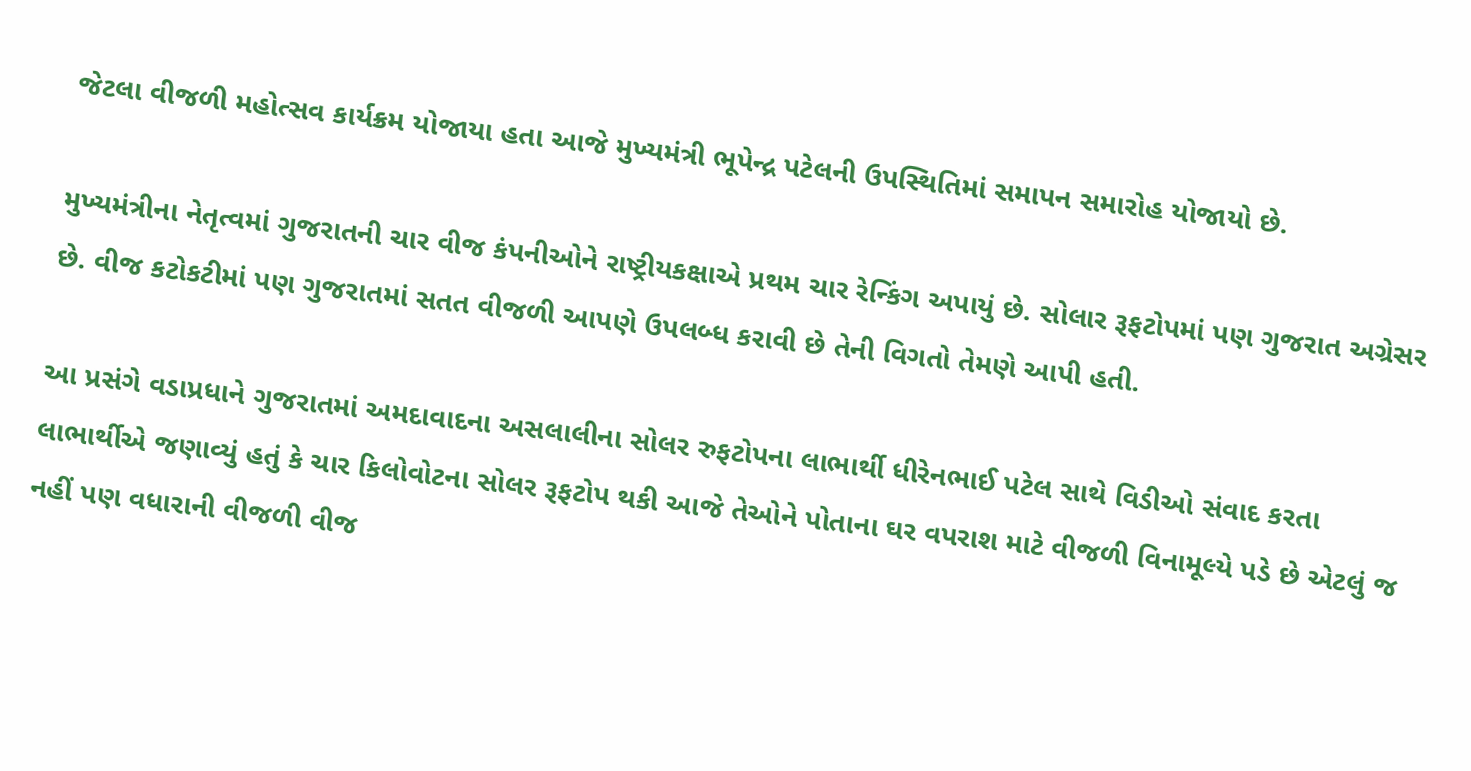જેટલા વીજળી મહોત્સવ કાર્યક્રમ યોજાયા હતા આજે મુખ્યમંત્રી ભૂપેન્દ્ર પટેલની ઉપસ્થિતિમાં સમાપન સમારોહ યોજાયો છે.

મુખ્યમંત્રીના નેતૃત્વમાં ગુજરાતની ચાર વીજ કંપનીઓને રાષ્ટ્રીયકક્ષાએ પ્રથમ ચાર રેન્કિંગ અપાયું છે. સોલાર રૂફટોપમાં પણ ગુજરાત અગ્રેસર છે. વીજ કટોકટીમાં પણ ગુજરાતમાં સતત વીજળી આપણે ઉપલબ્ધ કરાવી છે તેની વિગતો તેમણે આપી હતી.

આ પ્રસંગે વડાપ્રધાને ગુજરાતમાં અમદાવાદના અસલાલીના સોલર રુફટોપના લાભાર્થી ધીરેનભાઈ પટેલ સાથે વિડીઓ સંવાદ કરતા લાભાર્થીએ જણાવ્યું હતું કે ચાર કિલોવોટના સોલર રૂફટોપ થકી આજે તેઓને પોતાના ઘર વપરાશ માટે વીજળી વિનામૂલ્યે પડે છે એટલું જ નહીં પણ વધારાની વીજળી વીજ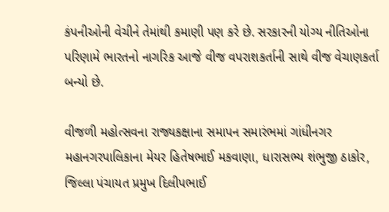કંપનીઓની વેચીને તેમાંથી કમાણી પણ કરે છે. સરકારની યોગ્ય નીતિઓના પરિણામે ભારતનો નાગરિક આજે વીજ વપરાશકર્તાની સાથે વીજ વેચાણકર્તા બન્યો છે.

વીજળી મહોત્સવના રાજ્યકક્ષાના સમાપન સમારંભમાં ગાંધીનગર મહાનગરપાલિકાના મેયર હિતેષભાઈ મકવાણા, ધારાસભ્ય શંભુજી ઠાકોર, જિલ્લા પંચાયત પ્રમુખ દિલીપભાઈ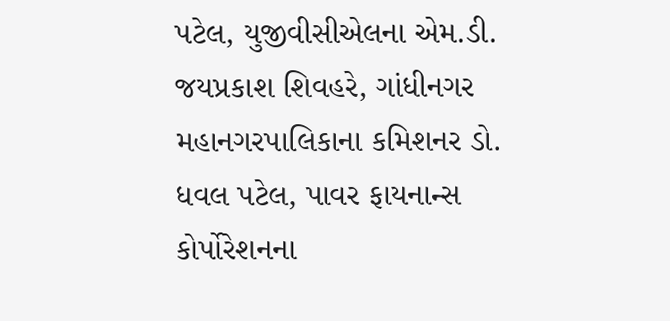પટેલ, યુજીવીસીએલના એમ.ડી. જયપ્રકાશ શિવહરે, ગાંધીનગર મહાનગરપાલિકાના કમિશનર ડો. ધવલ પટેલ, પાવર ફાયનાન્સ કોર્પોરેશનના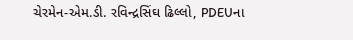ચેરમેન-એમ.ડી. રવિન્દ્રસિંઘ ઢિલ્લો, PDEUના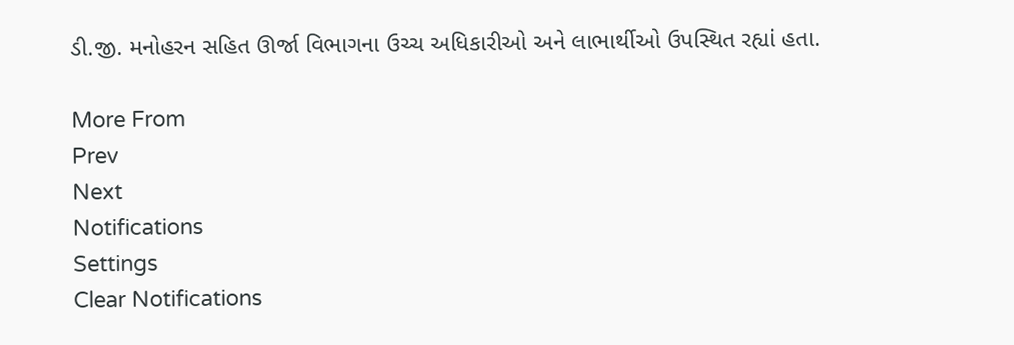ડી.જી. મનોહરન સહિત ઊર્જા વિભાગના ઉચ્ચ અધિકારીઓ અને લાભાર્થીઓ ઉપસ્થિત રહ્યાં હતા.

More From
Prev
Next
Notifications
Settings
Clear Notifications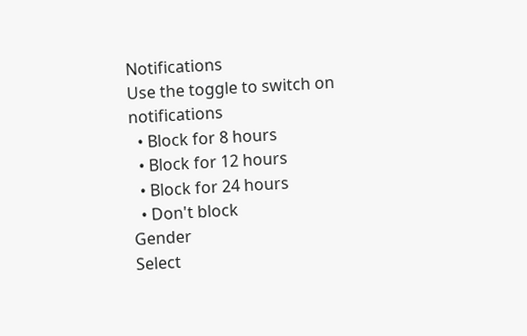Notifications
Use the toggle to switch on notifications
  • Block for 8 hours
  • Block for 12 hours
  • Block for 24 hours
  • Don't block
Gender
Select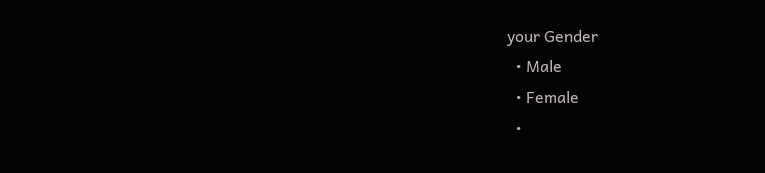your Gender
  • Male
  • Female
  •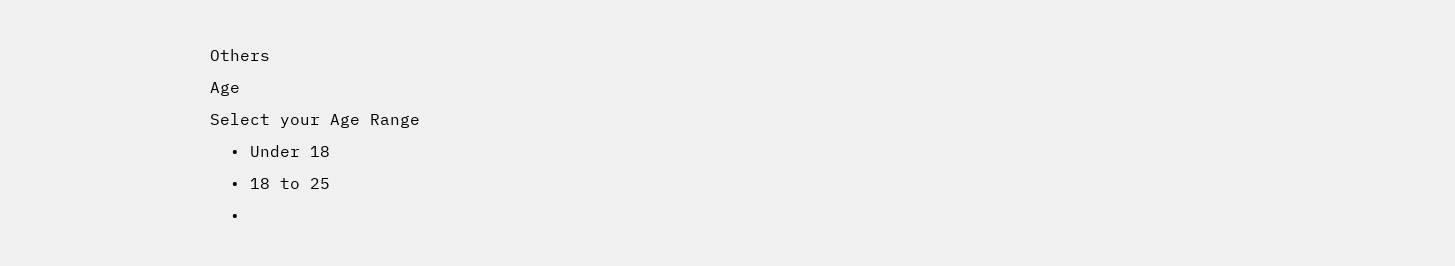Others
Age
Select your Age Range
  • Under 18
  • 18 to 25
  •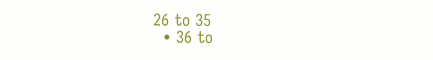26 to 35
  • 36 to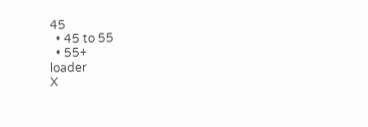45
  • 45 to 55
  • 55+
loader
X